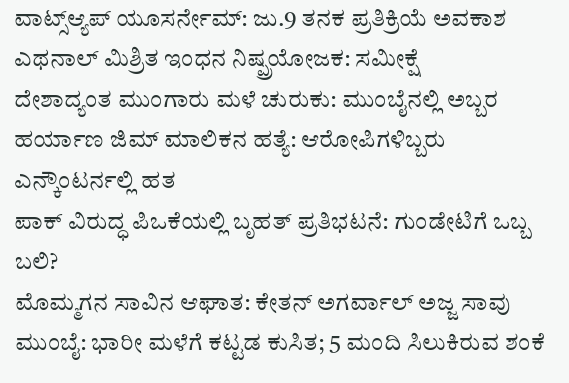ವಾಟ್ಸ್ಆ್ಯಪ್ ಯೂಸರ್ನೇಮ್: ಜು.9 ತನಕ ಪ್ರತಿಕ್ರಿಯೆ ಅವಕಾಶ
ಎಥನಾಲ್ ಮಿಶ್ರಿತ ಇಂಧನ ನಿಷ್ಪ್ರಯೋಜಕ: ಸಮೀಕ್ಷೆ
ದೇಶಾದ್ಯಂತ ಮುಂಗಾರು ಮಳೆ ಚುರುಕು: ಮುಂಬೈನಲ್ಲಿ ಅಬ್ಬರ
ಹರ್ಯಾಣ ಜಿಮ್ ಮಾಲಿಕನ ಹತ್ಯೆ: ಆರೋಪಿಗಳಿಬ್ಬರು ಎನ್ಕೌಂಟರ್ನಲ್ಲಿ ಹತ
ಪಾಕ್ ವಿರುದ್ಧ ಪಿಒಕೆಯಲ್ಲಿ ಬೃಹತ್ ಪ್ರತಿಭಟನೆ: ಗುಂಡೇಟಿಗೆ ಒಬ್ಬ ಬಲಿ?
ಮೊಮ್ಮಗನ ಸಾವಿನ ಆಘಾತ: ಕೇತನ್ ಅಗರ್ವಾಲ್ ಅಜ್ಜ ಸಾವು
ಮುಂಬೈ: ಭಾರೀ ಮಳೆಗೆ ಕಟ್ಟಡ ಕುಸಿತ; 5 ಮಂದಿ ಸಿಲುಕಿರುವ ಶಂಕೆ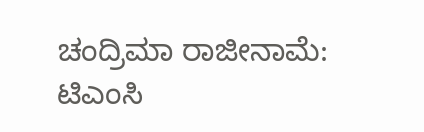ಚಂದ್ರಿಮಾ ರಾಜೀನಾಮೆ: ಟಿಎಂಸಿ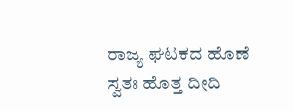ರಾಜ್ಯ ಘಟಕದ ಹೊಣೆ ಸ್ವತಃ ಹೊತ್ತ ದೀದಿ